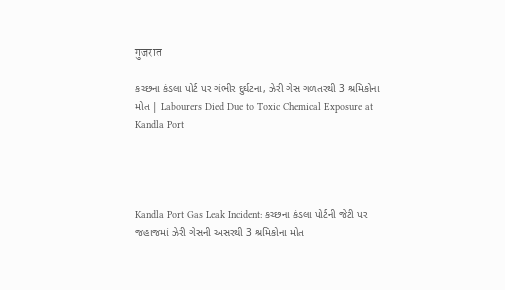गुजरात

કચ્છના કંડલા પોર્ટ પર ગંભીર દુર્ઘટના, ઝેરી ગેસ ગળતરથી 3 શ્રમિકોના મોત | Labourers Died Due to Toxic Chemical Exposure at Kandla Port




Kandla Port Gas Leak Incident: કચ્છના કંડલા પોર્ટની જેટી પર જહાજમાં ઝેરી ગેસની અસરથી 3 શ્રમિકોના મોત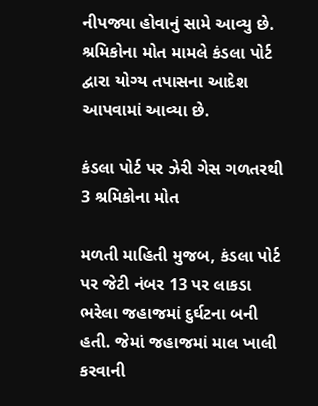નીપજ્યા હોવાનું સામે આવ્યુ છે. શ્રમિકોના મોત મામલે કંડલા પોર્ટ દ્વારા યોગ્ય તપાસના આદેશ આપવામાં આવ્યા છે.

કંડલા પોર્ટ પર ઝેરી ગેસ ગળતરથી 3 શ્રમિકોના મોત

મળતી માહિતી મુજબ, કંડલા પોર્ટ પર જેટી નંબર 13 પર લાકડા ભરેલા જહાજમાં દુર્ઘટના બની હતી. જેમાં જહાજમાં માલ ખાલી કરવાની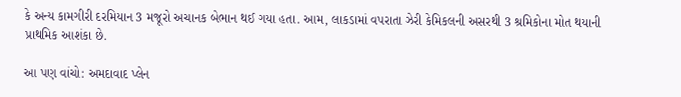કે અન્ય કામગીરી દરમિયાન 3 મજૂરો અચાનક બેભાન થઈ ગયા હતા. આમ, લાકડામાં વપરાતા ઝેરી કેમિકલની અસરથી 3 શ્રમિકોના મોત થયાની પ્રાથમિક આશંકા છે.

આ પણ વાંચો: અમદાવાદ પ્લેન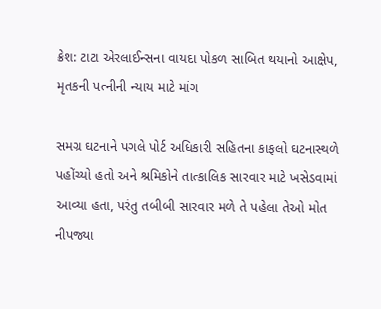ક્રેશ: ટાટા એરલાઈન્સના વાયદા પોકળ સાબિત થયાનો આક્ષેપ, મૃતકની પત્નીની ન્યાય માટે માંગ

સમગ્ર ઘટનાને પગલે પોર્ટ અધિકારી સહિતના કાફલો ઘટનાસ્થળે પહોંચ્યો હતો અને શ્રમિકોને તાત્કાલિક સારવાર માટે ખસેડવામાં આવ્યા હતા, પરંતુ તબીબી સારવાર મળે તે પહેલા તેઓ મોત નીપજ્યા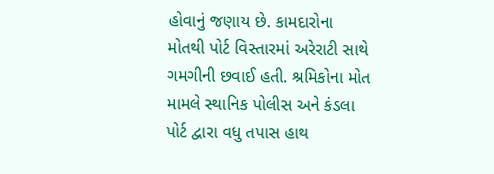હોવાનું જણાય છે. કામદારોના મોતથી પોર્ટ વિસ્તારમાં અરેરાટી સાથે ગમગીની છવાઈ હતી. શ્રમિકોના મોત મામલે સ્થાનિક પોલીસ અને કંડલા પોર્ટ દ્વારા વધુ તપાસ હાથ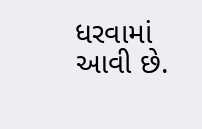ધરવામાં આવી છે.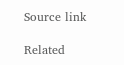Source link

Related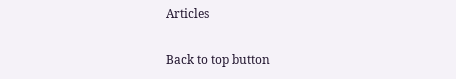Articles

Back to top button